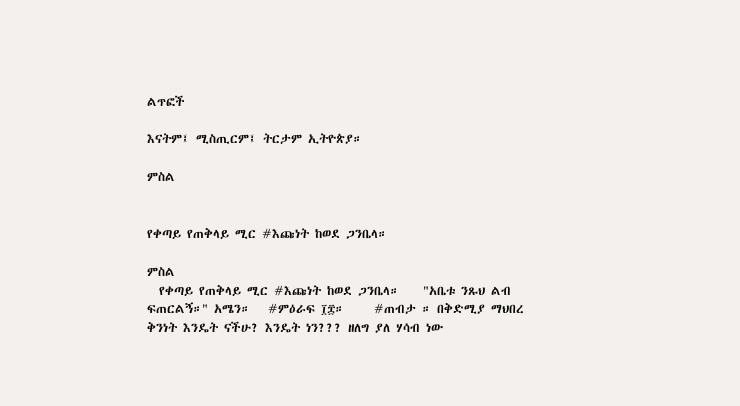ልጥፎች

እናትም፤ ሚስጢርም፤ ትርታም ኢትዮጵያ።

ምስል


የቀጣይ የጠቅላይ ሚር #እጩነት ከወደ ጋንቤላ።

ምስል
  የቀጣይ የጠቅላይ ሚር #እጩነት ከወደ ጋንቤላ።    "አቤቱ ንጹህ ልብ ፍጠርልኝ።" አሜን።   #ምዕራፍ ፲፰።     #ጠብታ ። በቅድሚያ ማህበረ ቅንነት እንዴት ናችሁ? እንዴት ነን??? ዘለግ ያለ ሃሳብ ነው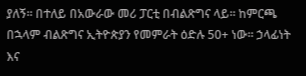ያለኝ። በተለይ በአውራው መሪ ፓርቲ በብልጽግና ላይ። ከምርጫ በኋላም ብልጽግና ኢትዮጵያን የመምራት ዕድሉ 50+ ነው። ኃላፊነት እና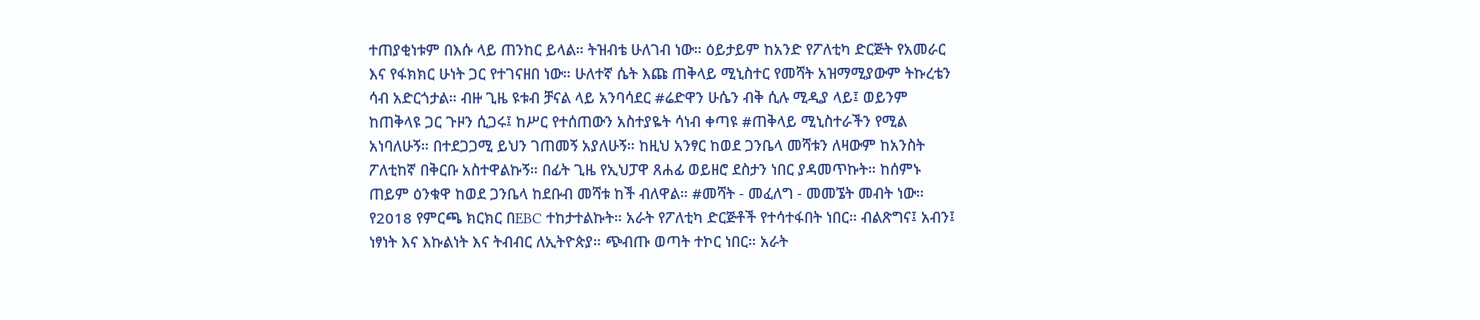ተጠያቂነቱም በእሱ ላይ ጠንከር ይላል። ትዝብቴ ሁለገብ ነው። ዕይታይም ከአንድ የፖለቲካ ድርጅት የአመራር እና የፋክክር ሁነት ጋር የተገናዘበ ነው። ሁለተኛ ሴት እጩ ጠቅላይ ሚኒስተር የመሻት አዝማሚያውም ትኩረቴን ሳብ አድርጎታል። ብዙ ጊዜ ዩቱብ ቻናል ላይ አንባሳደር #ሬድዋን ሁሴን ብቅ ሲሉ ሚዲያ ላይ፤ ወይንም ከጠቅላዩ ጋር ጉዞን ሲጋሩ፤ ከሥር የተሰጠውን አስተያዬት ሳነብ ቀጣዩ #ጠቅላይ ሚኒስተራችን የሚል አነባለሁኝ። በተደጋጋሚ ይህን ገጠመኝ አያለሁኝ። ከዚህ አንፃር ከወደ ጋንቤላ መሻቱን ለዛውም ከአንስት ፖለቲከኛ በቅርቡ አስተዋልኩኝ። በፊት ጊዜ የኢህፓዋ ጸሐፊ ወይዘሮ ደስታን ነበር ያዳመጥኩት። ከሰምኑ ጠይም ዕንቁዋ ከወደ ጋንቤላ ከደቡብ መሻቱ ከች ብለዋል። #መሻት - መፈለግ - መመኜት መብት ነው። የ2018 የምርጫ ክርክር በEBC ተከታተልኩት። አራት የፖለቲካ ድርጅቶች የተሳተፋበት ነበር። ብልጽግና፤ አብን፤ ነፃነት እና እኩልነት እና ትብብር ለኢትዮጵያ። ጭብጡ ወጣት ተኮር ነበር። አራት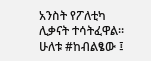አንስት የፖለቲካ ሊቃናት ተሳትፈዋል። ሁለቱ #ከብልፄው ፤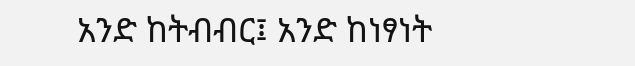አንድ ከትብብር፤ አንድ ከነፃነት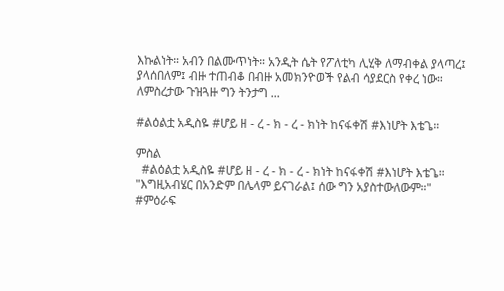እኩልነት። አብን በልሙጥነት። አንዲት ሴት የፖለቲካ ሊሂቅ ለማብቀል ያላጣረ፤ ያላሰበለም፤ ብዙ ተጠብቆ በብዙ አመክንዮወች የልብ ሳያደርስ የቀረ ነው። ለምስረታው ጉዝጓዙ ግን ትንታግ ...

#ልዕልቷ አዲስዬ #ሆይ ዘ - ረ - ክ - ረ - ክነት ከናፋቀሽ #እነሆት እቴጌ።

ምስል
  #ልዕልቷ አዲስዬ #ሆይ ዘ - ረ - ክ - ረ - ክነት ከናፋቀሽ #እነሆት እቴጌ።   "እግዚአብሄር በአንድም በሌላም ይናገራል፤ ሰው ግን አያስተውለውም።"       #ምዕራፍ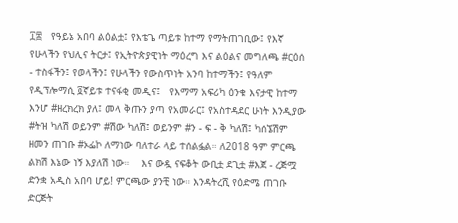፲፰   የዓይኔ አበባ ልዕልቷ፤ የእቴጌ ጣይቱ ከተማ የማትጠገቢው፤ የእኛ የሁላችን የህሊና ትርታ፤ የኢትዮጵያዊነት ማዕረግ እና ልዕልና መግለጫ #ርዕሰ - ተስፋችን፤ የወላችን፤ የሁላችን የውስጥነት አንባ ከተማችን፤ የዓለም የዲፕሎማሲ ፬ኛይቱ ተናፋቂ መዲና፤   የእማማ አፍሪካ ዕንቁ እናታዊ ከተማ እንሆ #ዘረክረክ ያለ፤ መላ ቅጡን ያጣ የአመራር፤ የአስተዳደር ሁነት እንዲያው #ትዝ ካለሽ ወይንም #ሽው ካለሽ፤ ወይንም #ን - ፍ - ቅ ካለሽ፤ ካሰኜሽም ዘመን ጠገቡ #ኦፌኮ ለማነው ባለተራ ላይ ተሰልፏል። ለ2018 ዓም ምርጫ ልክሽ እኔው ነኝ እያለሽ ነው።    እና ውዷ ናፍቆት ውቢቷ ደጊቷ #እጀ - ረጅሟ ድንቋ አዲስ አበባ ሆይ! ምርጫው ያንቺ ነው። እንዳትረሺ የዕድሜ ጠገቡ ድርጅት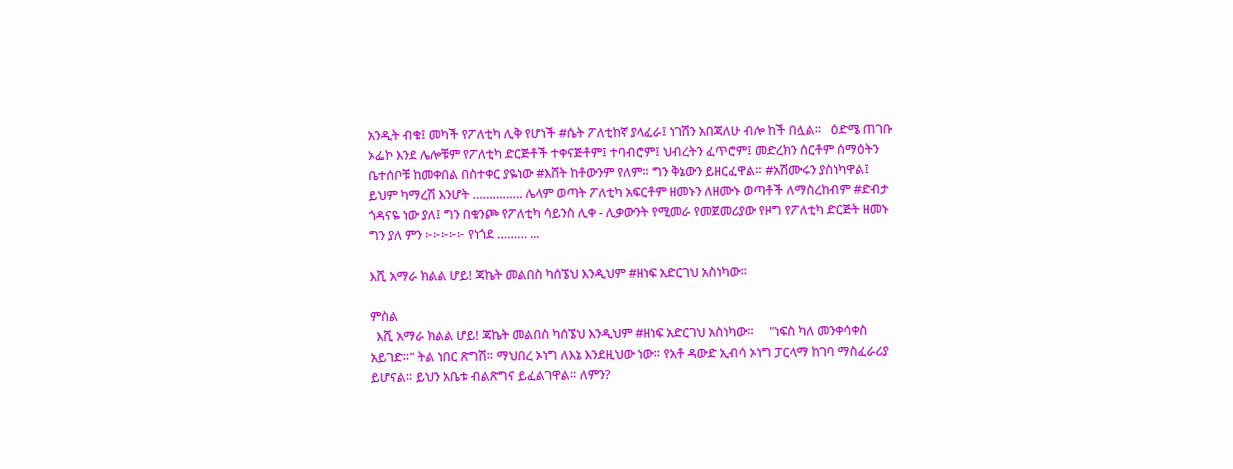አንዲት ብቁ፤ መካች የፖለቲካ ሊቅ የሆነች #ሴት ፖለቲከኛ ያላፈራ፤ ነገሽን አበጃለሁ ብሎ ከች በሏል።   ዕድሜ ጠገቡ ኦፌኮ እንደ ሌሎቹም የፖለቲካ ድርጅቶች ተቀናጅቶም፤ ተባብሮም፤ ህብረትን ፈጥሮም፤ መድረክን ሰርቶም ሰማዕትን ቤተሰቦቹ ከመቀበል በስተቀር ያዬነው #እሸት ከቶውንም የለም። ግን ቅኔውን ይዘርፈዋል። #አሽሙሩን ያስነካዋል፤ ይህም ካማረሽ እንሆት …………… ሌላም ወጣት ፖለቲካ አፍርቶም ዘመኑን ለዘሙኑ ወጣቶች ለማስረከብም #ድብታ ጎዳናዬ ነው ያለ፤ ግን በቁንጮ የፖለቲካ ሳይንስ ሊቀ - ሊቃውንት የሚመራ የመጀመሪያው የዞግ የፖለቲካ ድርጅት ዘመኑ ግን ያለ ምን ፦፦፦፦፦ የነጎደ ……… ...

እሺ አማራ ክልል ሆይ! ጃኬት መልበስ ካሰኜህ እንዲህም #ዘነፍ አድርገህ አስነካው።

ምስል
  እሺ አማራ ክልል ሆይ! ጃኬት መልበስ ካሰኜህ እንዲህም #ዘነፍ አድርገህ አስነካው።     "ነፍስ ካለ መንቀሳቀስ አይገድ።" ትል ነበር ጽግሽ። ማህበረ ኦነግ ለእኔ እንደዚህው ነው። የአቶ ዳውድ ኢብሳ ኦነግ ፓርላማ ከገባ ማስፈራሪያ ይሆናል። ይህን አቤቱ ብልጽግና ይፈልገዋል። ለምን?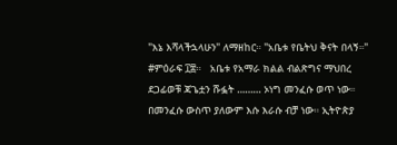"እኔ እሻላችኋላሁን" ለማዘከር። "አቤቱ የቤትህ ቅናት በላኝ።"   #ምዕራፍ ፲፰።   አቤቱ የአማራ ክልል ብልጽግና ማህበረ ደጋፊወቹ ጃጌቷን ሹፏት ……… ኦነግ መንፈሱ ወጥ ነው። በመንፈሱ ውስጥ ያለውም እሱ እራሱ ብቻ ነው። ኢትዮጵያ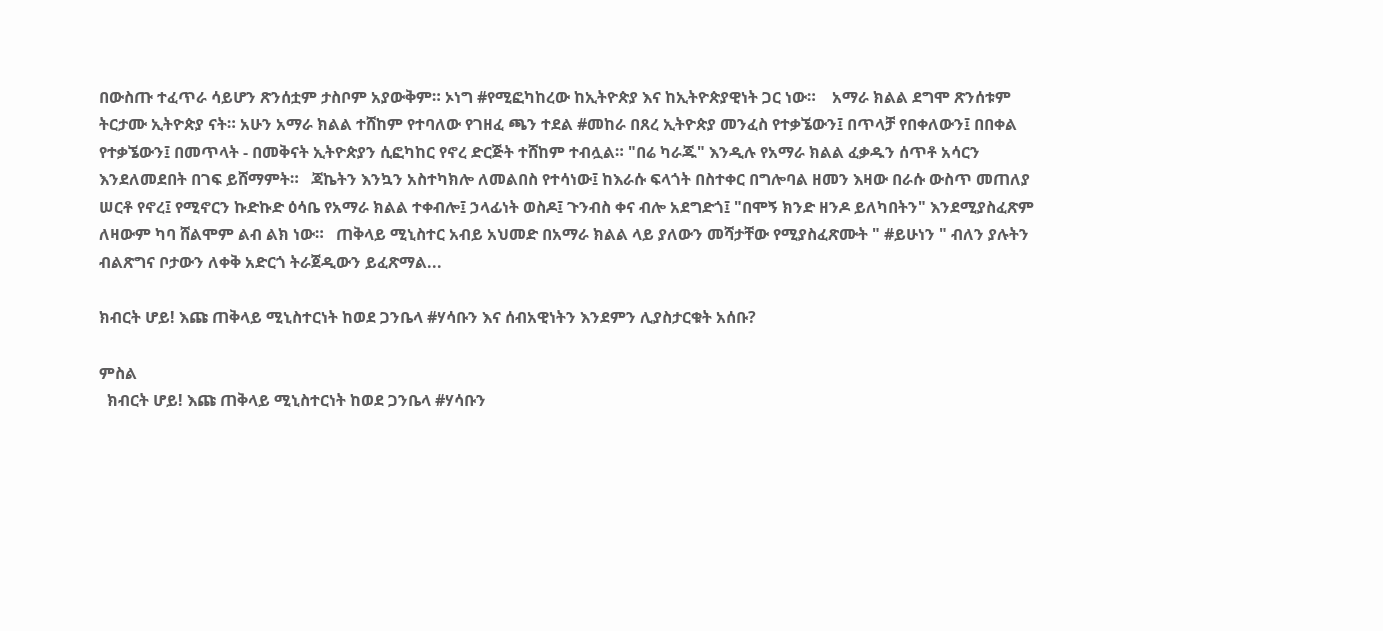በውስጡ ተፈጥራ ሳይሆን ጽንሰቷም ታስቦም አያውቅም። ኦነግ #የሚፎካከረው ከኢትዮጵያ እና ከኢትዮጵያዊነት ጋር ነው።    አማራ ክልል ደግሞ ጽንሰቱም ትርታሙ ኢትዮጵያ ናት። አሁን አማራ ክልል ተሸከም የተባለው የገዘፈ ጫን ተደል #መከራ በጸረ ኢትዮጵያ መንፈስ የተቃኜውን፤ በጥላቻ የበቀለውን፤ በበቀል የተቃኜውን፤ በመጥላት - በመቅናት ኢትዮጵያን ሲፎካከር የኖረ ድርጅት ተሸከም ተብሏል። "በሬ ካራጁ" እንዲሉ የአማራ ክልል ፈቃዱን ሰጥቶ አሳርን እንደለመደበት በገፍ ይሸማምት።   ጃኬትን እንኳን አስተካክሎ ለመልበስ የተሳነው፤ ከእራሱ ፍላጎት በስተቀር በግሎባል ዘመን እዛው በራሱ ውስጥ መጠለያ ሠርቶ የኖረ፤ የሚኖርን ኩድኩድ ዕሳቤ የአማራ ክልል ተቀብሎ፤ ኃላፊነት ወስዶ፤ ጉንብስ ቀና ብሎ አደግድጎ፤ "በሞኝ ክንድ ዘንዶ ይለካበትን" እንደሚያስፈጽም ለዛውም ካባ ሸልሞም ልብ ልክ ነው።   ጠቅላይ ሚኒስተር አብይ አህመድ በአማራ ክልል ላይ ያለውን መሻታቸው የሚያስፈጽሙት " #ይሁነን " ብለን ያሉትን ብልጽግና ቦታውን ለቀቅ አድርጎ ትራጀዲውን ይፈጽማል...

ክብርት ሆይ! እጩ ጠቅላይ ሚኒስተርነት ከወደ ጋንቤላ #ሃሳቡን እና ሰብአዊነትን እንደምን ሊያስታርቁት አሰቡ?

ምስል
  ክብርት ሆይ! እጩ ጠቅላይ ሚኒስተርነት ከወደ ጋንቤላ #ሃሳቡን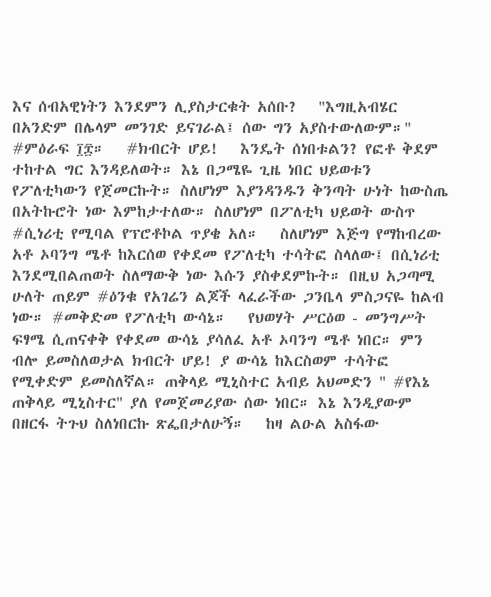እና ሰብአዊነትን እንደምን ሊያስታርቁት አሰቡ?   "እግዚአብሄር በአንድም በሌላም መንገድ ይናገራል፤ ሰው ግን አያስተውለውም።"       #ምዕራፍ ፲፰።   #ክብርት ሆይ!   እንዴት ሰነበቱልን? የፎቶ ቅደም ተከተል ግር እንዳይለወት። እኔ በጋሜዬ ጊዜ ነበር ህይወቱን የፖለቲካውን የጀመርኩት። ስለሆነም እያንዳንዱን ቅንጣት ሁነት ከውስጤ በአትኩሮት ነው እምከታተለው። ስለሆነም በፖለቲካ ህይወት ውስጥ #ሲነሪቲ የሚባል የፕሮቶኮል ጥያቄ አለ።   ስለሆነም እጅግ የማከብረው አቶ ኦባንግ ሜቶ ከእርሰወ የቀደመ የፖለቲካ ተሳትፎ ስላለው፤ በሲነሪቲ እንደሚበልጠወት ስለማውቅ ነው እሱን ያስቀደምኩት። በዚህ አጋጣሚ ሁለት ጠይም #ዕንቁ የአገሬን ልጆች ላፈራችው ጋንቤላ ምስጋናዬ ከልብ ነው። #መቅድመ የፖለቲካ ውሳኔ።   የህወሃት ሥርዕወ - መንግሥት ፍፃሜ ሲጠናቀቅ የቀደመ ውሳኔ ያሳለፈ አቶ ኦባንግ ሜቶ ነበር። ምን ብሎ ይመስለወታል ክብርት ሆይ! ያ ውሳኔ ከእርስወም ተሳትፎ የሚቀድም ይመስለኛል። ጠቅላይ ሚኒስተር አብይ አህመድን " #የእኔ ጠቅላይ ሚኒስተር" ያለ የመጀመሪያው ሰው ነበር። እኔ እንዲያውም በዘርፋ ትጉህ ስለነበርኩ ጽፌበታለሁኝ።   ከዛ ልዑል አስፋው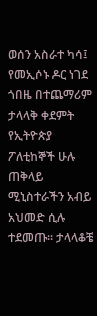ወሰን አስራተ ካሳ፤ የመኢሶኑ ዶር ነገደ ጎበዜ በተጨማሪም ታላላቅ ቀደምት የኢትዮጵያ ፖለቲከኞች ሁሉ ጠቅላይ ሚኒስተራችን አብይ አህመድ ሲሉ ተደመጡ። ታላላቆቼ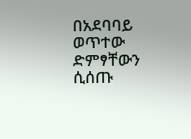በአደባባይ ወጥተው ድምፃቸውን ሲሰጡ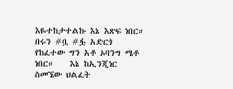እዬተከታተልኩ እኔ እጽፍ ነበር። በሩን #ቧ #ፏ አድርጎ የከፈተው ግን አቶ ኦባንግ ሜቶ ነበር።    እኔ ከኢንጂነር ስመኜው ህልፈት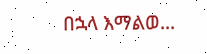በኋላ እማልወ...